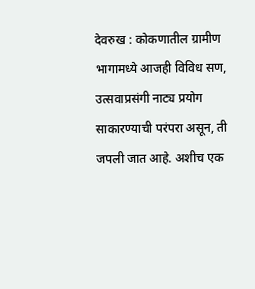देवरुख : कोकणातील ग्रामीण भागामध्ये आजही विविध सण, उत्सवाप्रसंगी नाट्य प्रयोग साकारण्याची परंपरा असून, ती जपली जात आहे. अशीच एक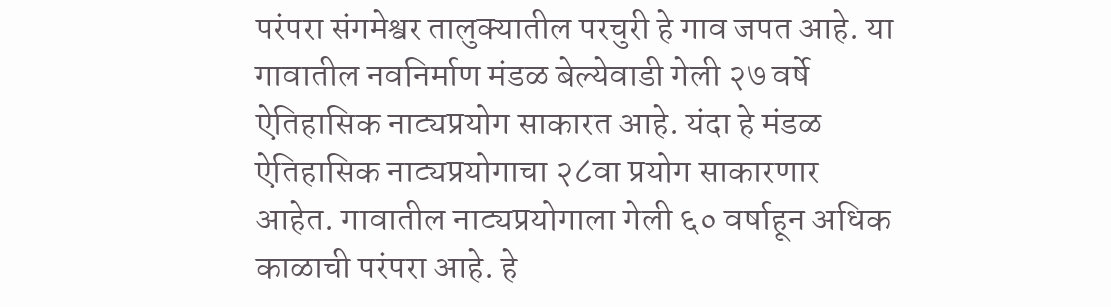परंपरा संगमेश्वर तालुक्यातील परचुरी हे गाव जपत आहे. या गावातील नवनिर्माण मंडळ बेल्येवाडी गेली २७ वर्षे ऐतिहासिक नाट्यप्रयोग साकारत आहे. यंदा हे मंडळ ऐतिहासिक नाट्यप्रयोगाचा २८वा प्रयोग साकारणार आहेत. गावातील नाट्यप्रयोगाला गेली ६० वर्षाहून अधिक काळाची परंपरा आहे. हे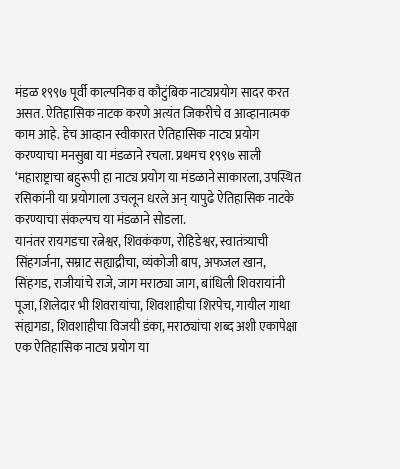मंडळ १९९७ पूर्वी काल्पनिक व कौटुंबिक नाट्यप्रयोग सादर करत असत. ऐतिहासिक नाटक करणे अत्यंत जिकरीचे व आव्हानात्मक काम आहे. हेच आव्हान स्वीकारत ऐतिहासिक नाट्य प्रयोग करण्याचा मनसुबा या मंडळाने रचला. प्रथमच १९९७ साली ‘महाराष्ट्राचा बहुरूपी हा नाट्य प्रयोग या मंडळाने साकारला, उपस्थित रसिकांनी या प्रयोगाला उचलून धरले अन् यापुढे ऐतिहासिक नाटके करण्याचा संकल्पच या मंडळाने सोडला.
यानंतर रायगडचा रत्नेश्वर, शिवकंकण, रोहिडेश्वर, स्वातंत्र्याची सिंहगर्जना, सम्राट सह्याद्रीचा, व्यंकोजी बाप, अफजल खान, सिंहगड, राजीयांचे राजे, जाग मराठ्या जाग, बांधिली शिवरायांनी पूजा, शिलेदार भी शिवरायांचा, शिवशाहीचा शिरपेच, गायील गाथा संह्यगडा, शिवशाहीचा विजयी डंका, मराठ्यांचा शब्द अशी एकापेक्षा एक ऐतिहासिक नाट्य प्रयोग या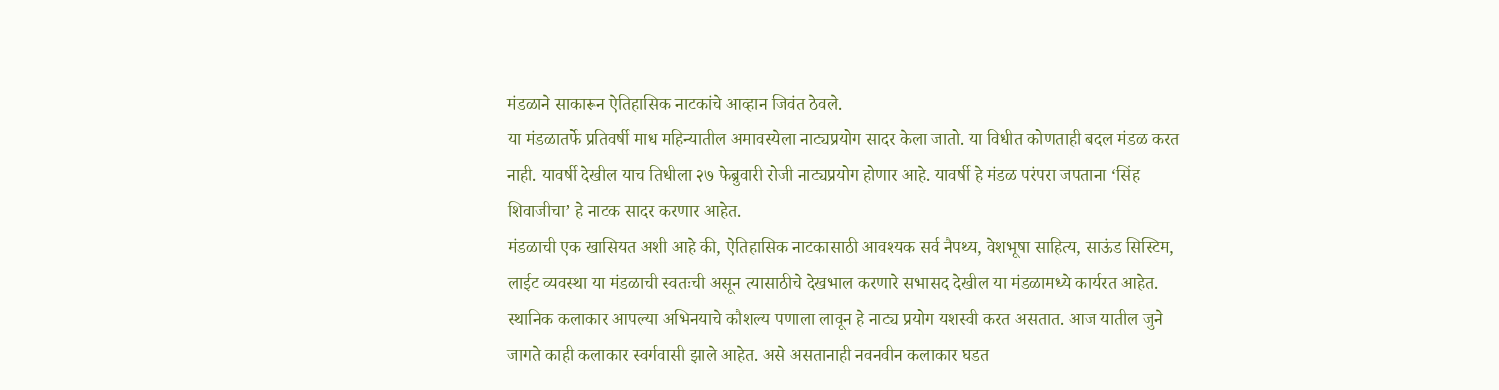मंडळाने साकारून ऐतिहासिक नाटकांचे आव्हान जिवंत ठेवले.
या मंडळातर्फे प्रतिवर्षी माध महिन्यातील अमावस्येला नाट्यप्रयोग सादर केला जातो. या विधीत कोणताही बदल मंडळ करत नाही. यावर्षी देखील याच तिधीला २७ फेब्रुवारी रोजी नाट्यप्रयोग होणार आहे. यावर्षी हे मंडळ परंपरा जपताना ‘सिंह शिवाजीचा’ हे नाटक सादर करणार आहेत.
मंडळाची एक खासियत अशी आहे की, ऐतिहासिक नाटकासाठी आवश्यक सर्व नैपथ्य, वेशभूषा साहित्य, साऊंड सिस्टिम, लाईट व्यवस्था या मंडळाची स्वतःची असून त्यासाठीचे देखभाल करणारे सभासद देखील या मंडळामध्ये कार्यरत आहेत. स्थानिक कलाकार आपल्या अभिनयाचे कौशल्य पणाला लावून हे नाट्य प्रयोग यशस्वी करत असतात. आज यातील जुने जागते काही कलाकार स्वर्गवासी झाले आहेत. असे असतानाही नवनवीन कलाकार घडत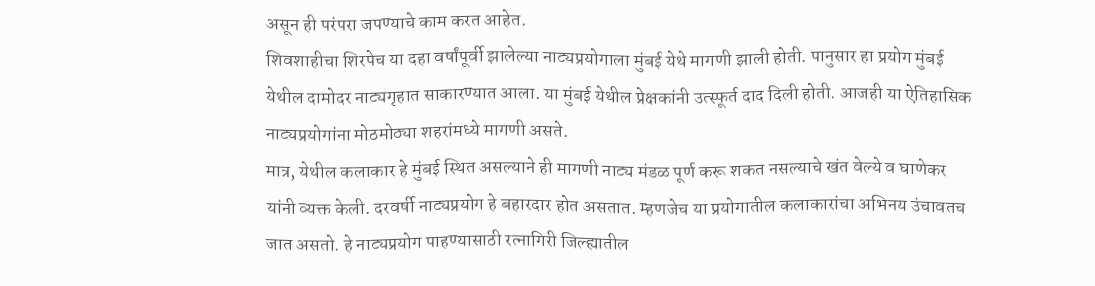असून ही परंपरा जपण्याचे काम करत आहेत.
शिवशाहीचा शिरपेच या दहा वर्षांपूर्वी झालेल्या नाट्यप्रयोगाला मुंबई येथे मागणी झाली होती. पानुसार हा प्रयोग मुंबई येथील दामोदर नाट्यगृहात साकारण्यात आला. या मुंबई येथील प्रेक्षकांनी उत्स्फूर्त दाद दिली होती. आजही या ऐतिहासिक नाट्यप्रयोगांना मोठमोठ्या शहरांमध्ये मागणी असते.
मात्र, येथील कलाकार हे मुंबई स्थित असल्याने ही मागणी नाट्य मंडळ पूर्ण करू शकत नसल्याचे खंत वेल्ये व घाणेकर यांनी व्यक्त केली. दरवर्षी नाट्यप्रयोग हे बहारदार होत असतात. म्हणजेच या प्रयोगातील कलाकारांचा अभिनय उंचावतच जात असतो. हे नाट्यप्रयोग पाहण्यासाठी रत्नागिरी जिल्ह्यातील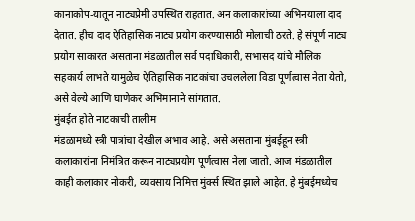कानाकोप-यातून नाट्यप्रेमी उपस्थित राहतात. अन कलाकारांच्या अभिनयाला दाद देतात. हीच दाद ऐतिहासिक नाट्य प्रयोग करण्यासाठी मोलाची ठरते. हे संपूर्ण नाट्य प्रयोग साकारत असताना मंडळातील सर्व पदाधिकारी, सभासद यांचे मौलिक सहकार्य लाभते यामुळेच ऐतिहासिक नाटकांचा उचललेला विडा पूर्णत्वास नेता येतो, असे वेल्ये आणि घाणेकर अभिमानाने सांगतात.
मुंबईत होते नाटकाची तालीम
मंडळामध्ये स्त्री पात्रांचा देखील अभाव आहे. असे असताना मुंबईहून स्त्री कलाकारांना निमंत्रित करून नाट्यप्रयोग पूर्णत्वास नेला जातो. आज मंडळातील काही कलाकार नोकरी, व्यवसाय निमित्त मुंर्क्स स्थित झाले आहेत. हे मुंबईमध्येच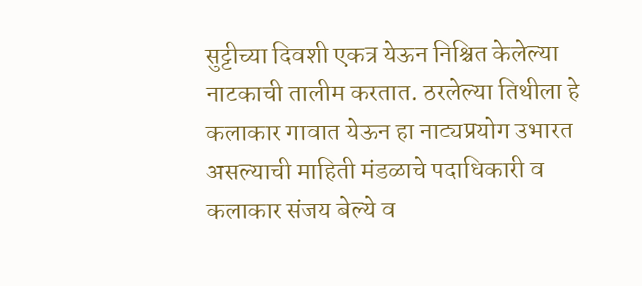सुट्टीच्या दिवशी एकत्र येऊन निश्चित केलेल्या नाटकाची तालीम करतात. ठरलेल्या तिथीला हे कलाकार गावात येऊन हा नाट्यप्रयोग उभारत असल्याची माहिती मंडळाचे पदाधिकारी व कलाकार संजय बेल्ये व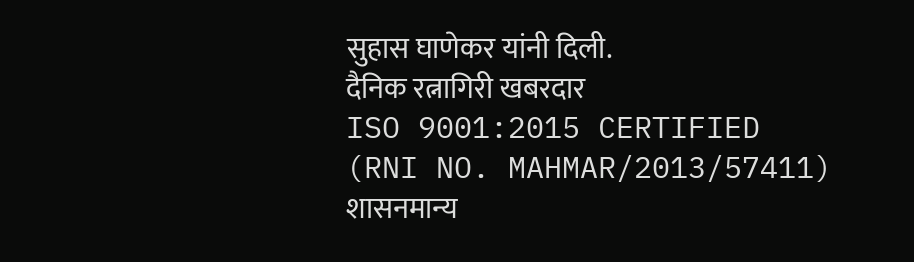सुहास घाणेकर यांनी दिली.
दैनिक रत्नागिरी खबरदार
ISO 9001:2015 CERTIFIED
(RNI NO. MAHMAR/2013/57411)
शासनमान्य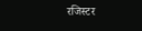रजिस्टर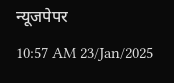न्यूजपेपर
10:57 AM 23/Jan/2025